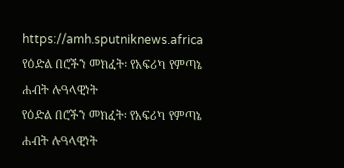https://amh.sputniknews.africa
የዕድል በሮችን መክፈት፡ የአፍሪካ የምጣኔ ሐብት ሉዓላዊነት
የዕድል በሮችን መክፈት፡ የአፍሪካ የምጣኔ ሐብት ሉዓላዊነት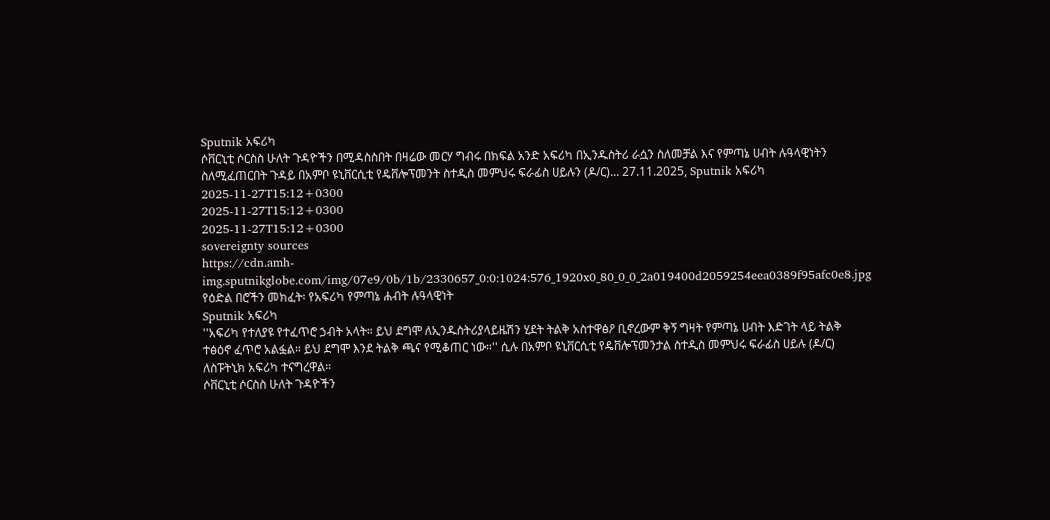Sputnik አፍሪካ
ሶቨርኒቲ ሶርስስ ሁለት ጉዳዮችን በሚዳስስበት በዛሬው መርሃ ግብሩ በክፍል አንድ አፍሪካ በኢንዱስትሪ ራሷን ስለመቻል እና የምጣኔ ሀብት ሉዓላዊነትን ስለሚፈጠርበት ጉዳይ በአምቦ ዩኒቨርሲቲ የዴቨሎፕመንት ስተዲስ መምህሩ ፍራፊስ ሀይሉን (ዶ/ር)... 27.11.2025, Sputnik አፍሪካ
2025-11-27T15:12+0300
2025-11-27T15:12+0300
2025-11-27T15:12+0300
sovereignty sources
https://cdn.amh-img.sputnikglobe.com/img/07e9/0b/1b/2330657_0:0:1024:576_1920x0_80_0_0_2a019400d2059254eea0389f95afc0e8.jpg
የዕድል በሮችን መክፈት፡ የአፍሪካ የምጣኔ ሐብት ሉዓላዊነት
Sputnik አፍሪካ
''አፍሪካ የተለያዩ የተፈጥሮ ኃብት አላት። ይህ ደግሞ ለኢንዱስትሪያላይዜሽን ሂደት ትልቅ አስተዋፅዖ ቢኖረውም ቅኝ ግዛት የምጣኔ ሀብት እድገት ላይ ትልቅ ተፅዕኖ ፈጥሮ አልፏል። ይህ ደግሞ እንደ ትልቅ ጫና የሚቆጠር ነው።'' ሲሉ በአምቦ ዩኒቨርሲቲ የዴቨሎፕመንታል ስተዲስ መምህሩ ፍራፊስ ሀይሉ (ዶ/ር) ለስፑትኒክ አፍሪካ ተናግረዋል።
ሶቨርኒቲ ሶርስስ ሁለት ጉዳዮችን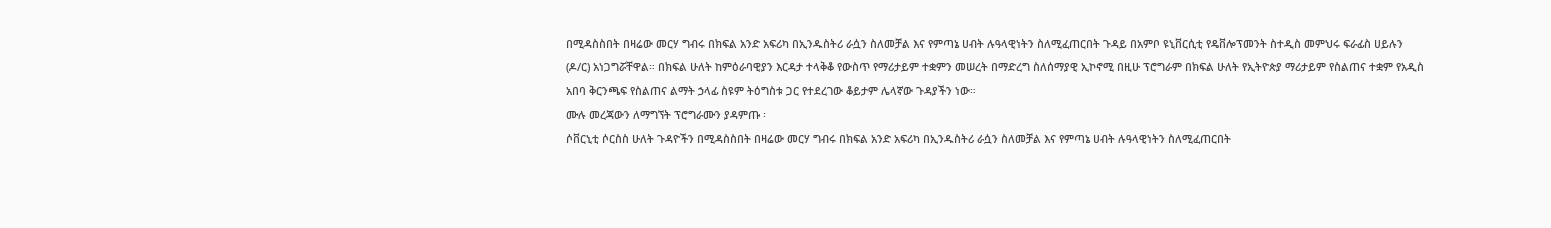በሚዳስስበት በዛሬው መርሃ ግብሩ በክፍል አንድ አፍሪካ በኢንዱስትሪ ራሷን ስለመቻል እና የምጣኔ ሀብት ሉዓላዊነትን ስለሚፈጠርበት ጉዳይ በአምቦ ዩኒቨርሲቲ የዴቨሎፕመንት ስተዲስ መምህሩ ፍራፊስ ሀይሉን (ዶ/ር) አነጋግሯቸዋል። በክፍል ሁለት ከምዕራባዊያን እርዳታ ተላቅቆ የውስጥ የማሪታይም ተቋምን መሠረት በማድረግ ስለሰማያዊ ኢኮኖሚ በዚሁ ፕሮግራም በክፍል ሁለት የኢትዮጵያ ማሪታይም የስልጠና ተቋም የአዲስ አበባ ቅርንጫፍ የስልጠና ልማት ኃላፊ ስዩም ትዕግስቱ ጋር የተደረገው ቆይታም ሌላኛው ጉዳያችን ነው።
ሙሉ መረጃውን ለማግኘት ፕሮግራሙን ያዳምጡ ፡
ሶቨርኒቲ ሶርስስ ሁለት ጉዳዮችን በሚዳስስበት በዛሬው መርሃ ግብሩ በክፍል አንድ አፍሪካ በኢንዱስትሪ ራሷን ስለመቻል እና የምጣኔ ሀብት ሉዓላዊነትን ስለሚፈጠርበት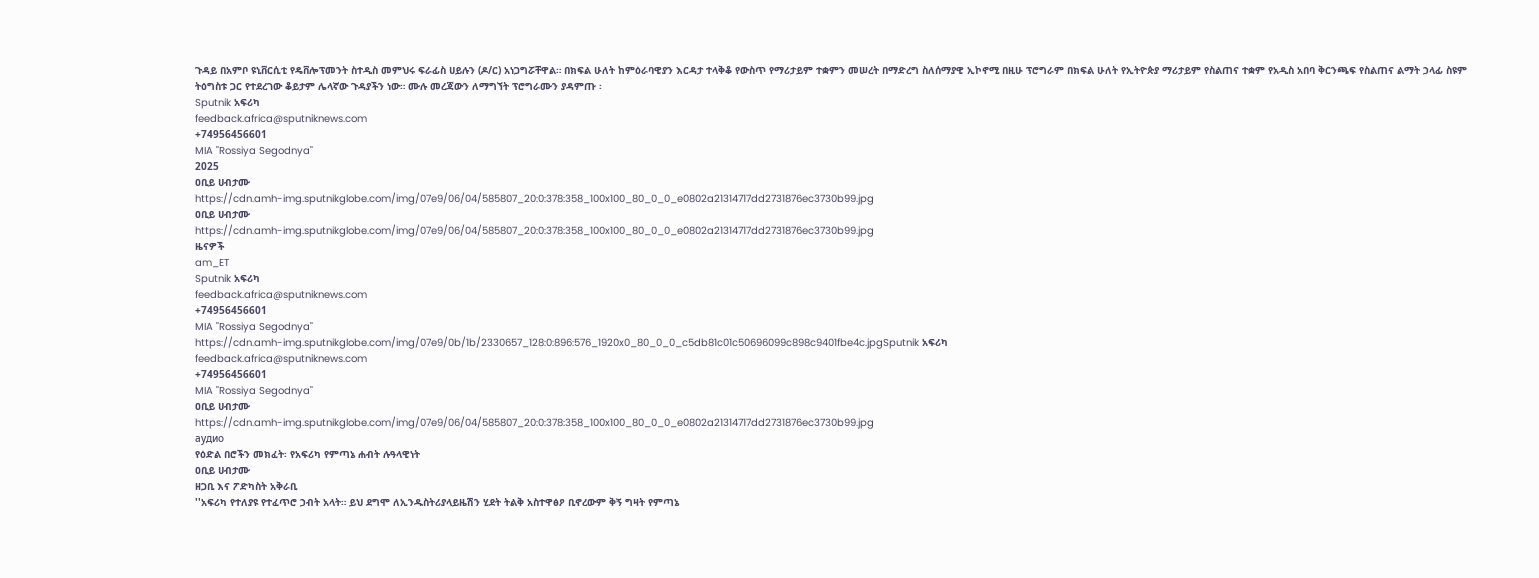ጉዳይ በአምቦ ዩኒቨርሲቲ የዴቨሎፕመንት ስተዲስ መምህሩ ፍራፊስ ሀይሉን (ዶ/ር) አነጋግሯቸዋል። በክፍል ሁለት ከምዕራባዊያን እርዳታ ተላቅቆ የውስጥ የማሪታይም ተቋምን መሠረት በማድረግ ስለሰማያዊ ኢኮኖሚ በዚሁ ፕሮግራም በክፍል ሁለት የኢትዮጵያ ማሪታይም የስልጠና ተቋም የአዲስ አበባ ቅርንጫፍ የስልጠና ልማት ኃላፊ ስዩም ትዕግስቱ ጋር የተደረገው ቆይታም ሌላኛው ጉዳያችን ነው። ሙሉ መረጃውን ለማግኘት ፕሮግራሙን ያዳምጡ ፡
Sputnik አፍሪካ
feedback.africa@sputniknews.com
+74956456601
MIA "Rossiya Segodnya"
2025
ዐቢይ ሀብታሙ
https://cdn.amh-img.sputnikglobe.com/img/07e9/06/04/585807_20:0:378:358_100x100_80_0_0_e0802a21314717dd2731876ec3730b99.jpg
ዐቢይ ሀብታሙ
https://cdn.amh-img.sputnikglobe.com/img/07e9/06/04/585807_20:0:378:358_100x100_80_0_0_e0802a21314717dd2731876ec3730b99.jpg
ዜናዎች
am_ET
Sputnik አፍሪካ
feedback.africa@sputniknews.com
+74956456601
MIA "Rossiya Segodnya"
https://cdn.amh-img.sputnikglobe.com/img/07e9/0b/1b/2330657_128:0:896:576_1920x0_80_0_0_c5db81c01c50696099c898c9401fbe4c.jpgSputnik አፍሪካ
feedback.africa@sputniknews.com
+74956456601
MIA "Rossiya Segodnya"
ዐቢይ ሀብታሙ
https://cdn.amh-img.sputnikglobe.com/img/07e9/06/04/585807_20:0:378:358_100x100_80_0_0_e0802a21314717dd2731876ec3730b99.jpg
аудио
የዕድል በሮችን መክፈት፡ የአፍሪካ የምጣኔ ሐብት ሉዓላዊነት
ዐቢይ ሀብታሙ
ዘጋቢ እና ፖድካስት አቅራቢ
''አፍሪካ የተለያዩ የተፈጥሮ ኃብት አላት። ይህ ደግሞ ለኢንዱስትሪያላይዜሽን ሂደት ትልቅ አስተዋፅዖ ቢኖረውም ቅኝ ግዛት የምጣኔ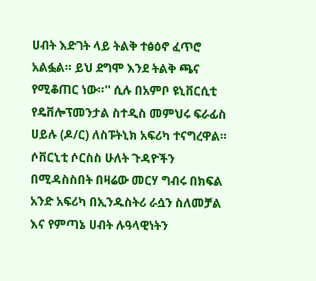ሀብት እድገት ላይ ትልቅ ተፅዕኖ ፈጥሮ አልፏል። ይህ ደግሞ እንደ ትልቅ ጫና የሚቆጠር ነው።'' ሲሉ በአምቦ ዩኒቨርሲቲ የዴቨሎፕመንታል ስተዲስ መምህሩ ፍራፊስ ሀይሉ (ዶ/ር) ለስፑትኒክ አፍሪካ ተናግረዋል።
ሶቨርኒቲ ሶርስስ ሁለት ጉዳዮችን በሚዳስስበት በዛሬው መርሃ ግብሩ በክፍል አንድ አፍሪካ በኢንዱስትሪ ራሷን ስለመቻል እና የምጣኔ ሀብት ሉዓላዊነትን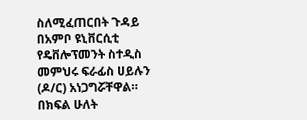ስለሚፈጠርበት ጉዳይ በአምቦ ዩኒቨርሲቲ የዴቨሎፕመንት ስተዲስ መምህሩ ፍራፊስ ሀይሉን (ዶ/ር) አነጋግሯቸዋል። በክፍል ሁለት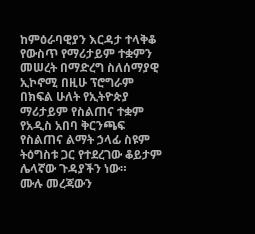ከምዕራባዊያን እርዳታ ተላቅቆ የውስጥ የማሪታይም ተቋምን መሠረት በማድረግ ስለሰማያዊ ኢኮኖሚ በዚሁ ፕሮግራም በክፍል ሁለት የኢትዮጵያ ማሪታይም የስልጠና ተቋም የአዲስ አበባ ቅርንጫፍ የስልጠና ልማት ኃላፊ ስዩም ትዕግስቱ ጋር የተደረገው ቆይታም ሌላኛው ጉዳያችን ነው።
ሙሉ መረጃውን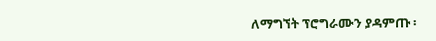ለማግኘት ፕሮግራሙን ያዳምጡ ፡